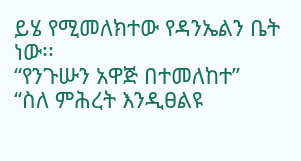ይሄ የሚመለክተው የዳንኤልን ቤት ነው፡፡
“የንጉሡን አዋጅ በተመለከተ”
“ስለ ምሕረት እንዲፀልዩ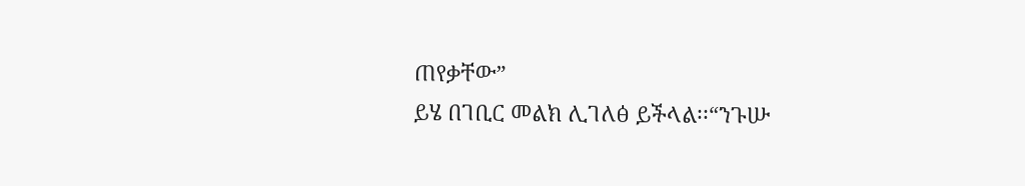ጠየቃቸው”
ይሄ በገቢር መልክ ሊገለፅ ይችላል፡፡“ንጉሡ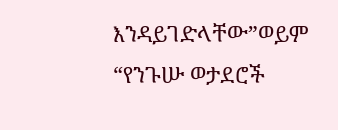እንዳይገድላቸው”ወይም “የንጉሡ ወታደሮች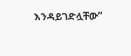እንዳይገድሏቸው”